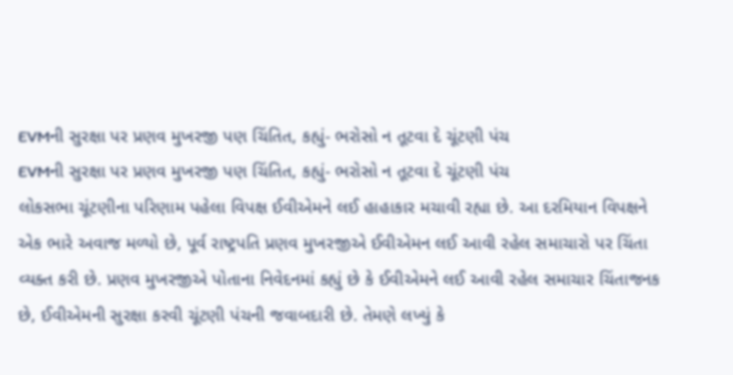EVMની સુરક્ષા પર પ્રણવ મુખરજી પણ ચિંતિત, કહ્યું- ભરોસો ન તૂટવા દે ચૂંટણી પંચ
EVMની સુરક્ષા પર પ્રણવ મુખરજી પણ ચિંતિત, કહ્યું- ભરોસો ન તૂટવા દે ચૂંટણી પંચ
લોકસભા ચૂંટણીના પરિણામ પહેલા વિપક્ષ ઈવીએમને લઈ હાહાકાર મચાવી રહ્યા છે. આ દરમિયાન વિપક્ષને એક ભારે અવાજ મળ્યો છે, પૂર્વ રાષ્ટ્રપતિ પ્રણવ મુખરજીએ ઈવીએમન લઈ આવી રહેલ સમાચારો પર ચિંતા વ્યક્ત કરી છે. પ્રણવ મુખરજીએ પોતાના નિવેદનમાં કહ્યું છે કે ઈવીએમને લઈ આવી રહેલ સમાચાર ચિંતાજનક છે, ઈવીએમની સુરક્ષા કરવી ચૂંટણી પંચની જવાબદારી છે. તેમણે લખ્યું કે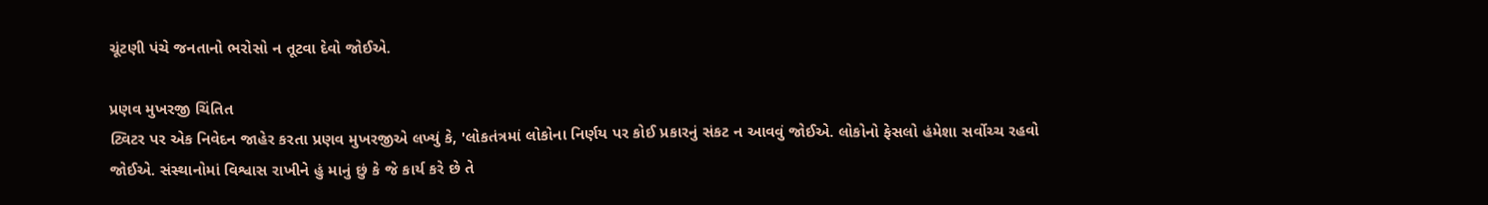ચૂંટણી પંચે જનતાનો ભરોસો ન તૂટવા દેવો જોઈએ.

પ્રણવ મુખરજી ચિંતિત
ટ્વિટર પર એક નિવેદન જાહેર કરતા પ્રણવ મુખરજીએ લખ્યું કે, 'લોકતંત્રમાં લોકોના નિર્ણય પર કોઈ પ્રકારનું સંકટ ન આવવું જોઈએ. લોકોનો ફેસલો હંમેશા સર્વોચ્ચ રહવો જોઈએ. સંસ્થાનોમાં વિશ્વાસ રાખીને હું માનું છું કે જે કાર્ય કરે છે તે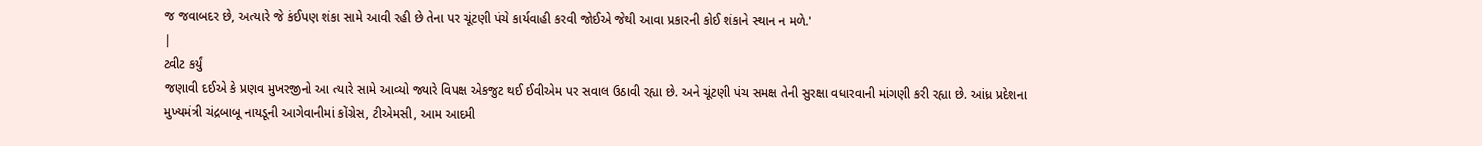જ જવાબદર છે, અત્યારે જે કંઈપણ શંકા સામે આવી રહી છે તેના પર ચૂંટણી પંચે કાર્યવાહી કરવી જોઈએ જેથી આવા પ્રકારની કોઈ શંકાને સ્થાન ન મળે.'
|
ટ્વીટ કર્યું
જણાવી દઈએ કે પ્રણવ મુખરજીનો આ ત્યારે સામે આવ્યો જ્યારે વિપક્ષ એકજુટ થઈ ઈવીએમ પર સવાલ ઉઠાવી રહ્યા છે. અને ચૂંટણી પંચ સમક્ષ તેની સુરક્ષા વધારવાની માંગણી કરી રહ્યા છે. આંધ્ર પ્રદેશના મુખ્યમંત્રી ચંદ્રબાબૂ નાયડૂની આગેવાનીમાં કોંગ્રેસ, ટીએમસી, આમ આદમી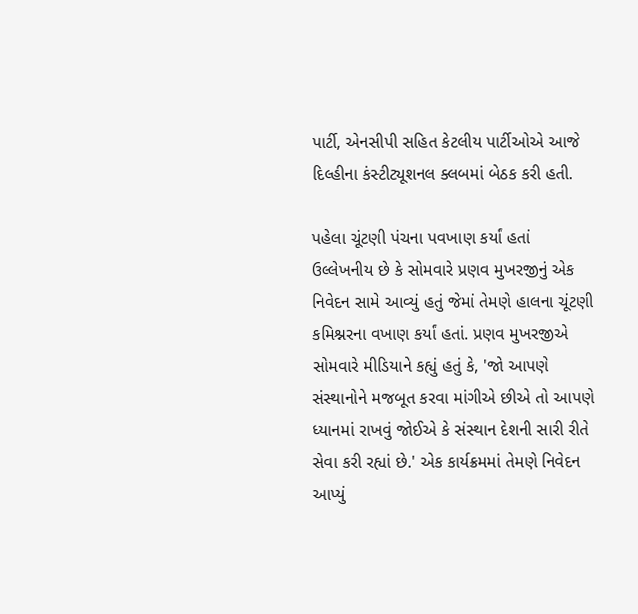પાર્ટી, એનસીપી સહિત કેટલીય પાર્ટીઓએ આજે દિલ્હીના કંસ્ટીટ્યૂશનલ ક્લબમાં બેઠક કરી હતી.

પહેલા ચૂંટણી પંચના પવખાણ કર્યાં હતાં
ઉલ્લેખનીય છે કે સોમવારે પ્રણવ મુખરજીનું એક નિવેદન સામે આવ્યું હતું જેમાં તેમણે હાલના ચૂંટણી કમિશ્નરના વખાણ કર્યાં હતાં. પ્રણવ મુખરજીએ સોમવારે મીડિયાને કહ્યું હતું કે, 'જો આપણે સંસ્થાનોને મજબૂત કરવા માંગીએ છીએ તો આપણે ધ્યાનમાં રાખવું જોઈએ કે સંસ્થાન દેશની સારી રીતે સેવા કરી રહ્યાં છે.' એક કાર્યક્રમમાં તેમણે નિવેદન આપ્યું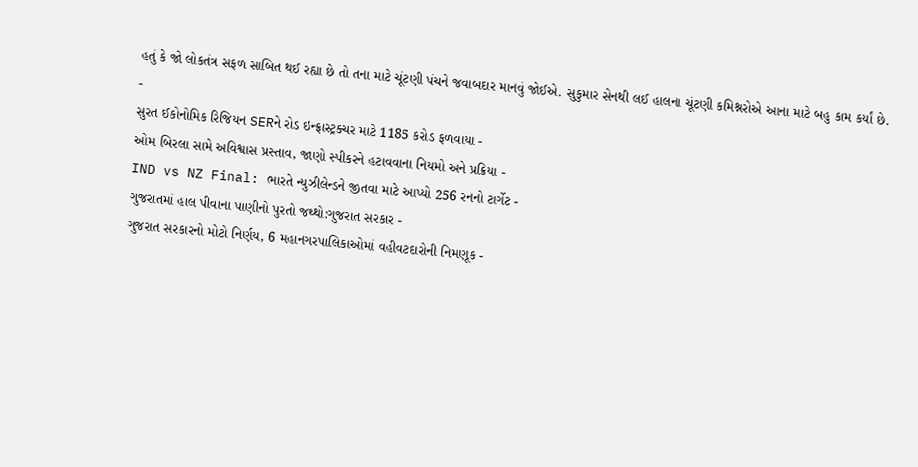હતું કે જો લોકતંત્ર સફળ સાબિત થઈ રહ્યા છે તો તના માટે ચૂંટણી પંચને જવાબદાર માનવું જોઈએ. સુકુમાર સેનથી લઈ હાલના ચૂંટણી કમિશ્નરોએ આના માટે બહુ કામ કર્યાં છે.
-
સુરત ઈકોનોમિક રિજિયન SERને રોડ ઇન્ફ્રાસ્ટ્રક્ચર માટે 1185 કરોડ ફળવાયા -
ઓમ બિરલા સામે અવિશ્વાસ પ્રસ્તાવ, જાણો સ્પીકરને હટાવવાના નિયમો અને પ્રક્રિયા -
IND vs NZ Final: ભારતે ન્યુઝીલેન્ડને જીતવા માટે આપ્યો 256 રનનો ટાર્ગેટ -
ગુજરાતમાં હાલ પીવાના પાણીનો પુરતો જથ્થો:ગુજરાત સરકાર -
ગુજરાત સરકારનો મોટો નિર્ણય, 6 મહાનગરપાલિકાઓમાં વહીવટદારોની નિમણૂક -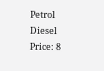Petrol Diesel Price: 8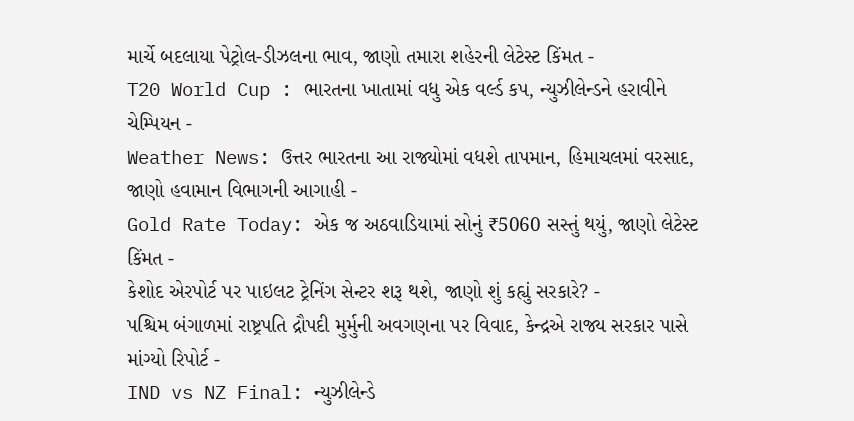માર્ચે બદલાયા પેટ્રોલ-ડીઝલના ભાવ, જાણો તમારા શહેરની લેટેસ્ટ કિંમત -
T20 World Cup : ભારતના ખાતામાં વધુ એક વર્લ્ડ કપ, ન્યુઝીલેન્ડને હરાવીને ચેમ્પિયન -
Weather News: ઉત્તર ભારતના આ રાજ્યોમાં વધશે તાપમાન, હિમાચલમાં વરસાદ, જાણો હવામાન વિભાગની આગાહી -
Gold Rate Today: એક જ અઠવાડિયામાં સોનું ₹5060 સસ્તું થયું, જાણો લેટેસ્ટ કિંમત -
કેશોદ એરપોર્ટ પર પાઇલટ ટ્રેનિંગ સેન્ટર શરૂ થશે, જાણો શું કહ્યું સરકારે? -
પશ્ચિમ બંગાળમાં રાષ્ટ્રપતિ દ્રૌપદી મુર્મુની અવગણના પર વિવાદ, કેન્દ્રએ રાજ્ય સરકાર પાસે માંગ્યો રિપોર્ટ -
IND vs NZ Final: ન્યુઝીલેન્ડે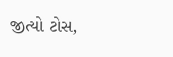જીત્યો ટોસ,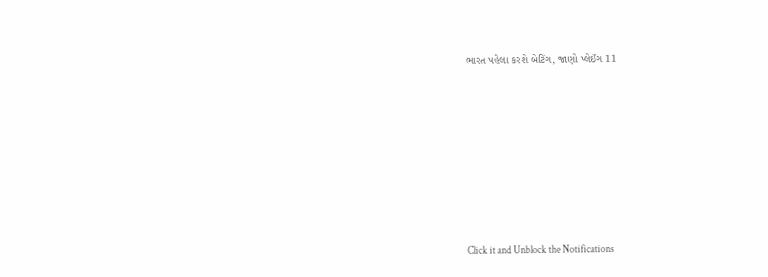ભારત પહેલા કરશે બેટિંગ, જાણો પ્લેઈંગ 11









Click it and Unblock the Notifications